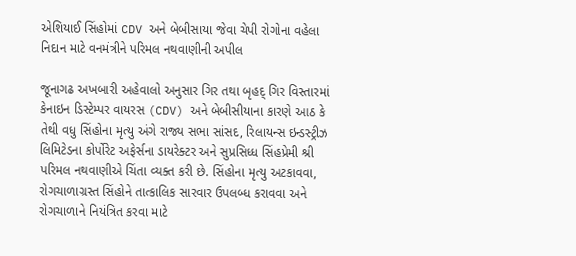એશિયાઈ સિંહોમાં CDV અને બેબીસાયા જેવા ચેપી રોગોના વહેલા નિદાન માટે વનમંત્રીને પરિમલ નથવાણીની અપીલ

જૂનાગઢ અખબારી અહેવાલો અનુસાર ગિર તથા બૃહદ્ ગિર વિસ્તારમાં કેનાઇન ડિસ્ટેમ્પર વાયરસ (CDV) અને બેબીસીયાના કારણે આઠ કે તેથી વધુ સિંહોના મૃત્યુ અંગે રાજ્ય સભા સાંસદ, રિલાયન્સ ઇન્ડસ્ટ્રીઝ લિમિટેડના કોર્પોરેટ અફેર્સના ડાયરેક્ટર અને સુપ્રસિધ્ધ સિંહપ્રેમી શ્રી પરિમલ નથવાણીએ ચિંતા વ્યક્ત કરી છે. સિંહોના મૃત્યુ અટકાવવા, રોગચાળાગ્રસ્ત સિંહોને તાત્કાલિક સારવાર ઉપલબ્ધ કરાવવા અને રોગચાળાને નિયંત્રિત કરવા માટે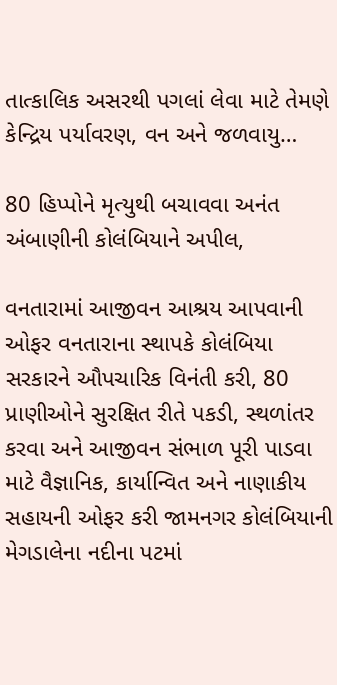તાત્કાલિક અસરથી પગલાં લેવા માટે તેમણે કેન્દ્રિય પર્યાવરણ, વન અને જળવાયુ…

80 હિપ્પોને મૃત્યુથી બચાવવા અનંત અંબાણીની કોલંબિયાને અપીલ,

વનતારામાં આજીવન આશ્રય આપવાની ઓફર વનતારાના સ્થાપકે કોલંબિયા સરકારને ઔપચારિક વિનંતી કરી, 80 પ્રાણીઓને સુરક્ષિત રીતે પકડી, સ્થળાંતર કરવા અને આજીવન સંભાળ પૂરી પાડવા માટે વૈજ્ઞાનિક, કાર્યાન્વિત અને નાણાકીય સહાયની ઓફર કરી જામનગર કોલંબિયાની મેગડાલેના નદીના પટમાં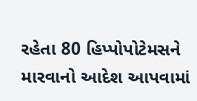રહેતા 80 હિપ્પોપોટેમસને મારવાનો આદેશ આપવામાં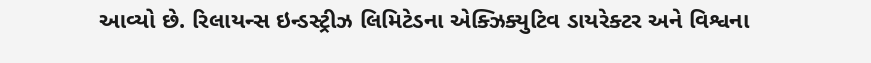આવ્યો છે. રિલાયન્સ ઇન્ડસ્ટ્રીઝ લિમિટેડના એક્ઝિક્યુટિવ ડાયરેક્ટર અને વિશ્વના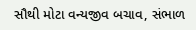સૌથી મોટા વન્યજીવ બચાવ, સંભાળ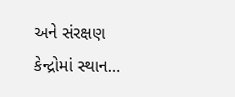અને સંરક્ષણ કેન્દ્રોમાં સ્થાન…